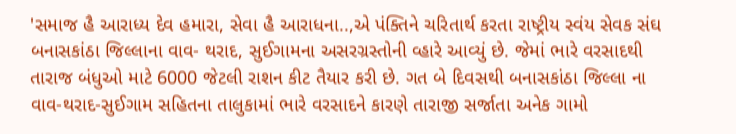'સમાજ હૈ આરાધ્ય દેવ હમારા, સેવા હૈ આરાધના..,એ પંક્તિને ચરિતાર્થ કરતા રાષ્ટ્રીય સ્વંય સેવક સંઘ બનાસકાંઠા જિલ્લાના વાવ- થરાદ, સુઈગામના અસરગ્રસ્તોની વ્હારે આવ્યું છે. જેમાં ભારે વરસાદથી તારાજ બંધુઓ માટે 6000 જેટલી રાશન કીટ તૈયાર કરી છે. ગત બે દિવસથી બનાસકાંઠા જિલ્લા ના વાવ-થરાદ-સુઈગામ સહિતના તાલુકામાં ભારે વરસાદને કારણે તારાજી સર્જાતા અનેક ગામો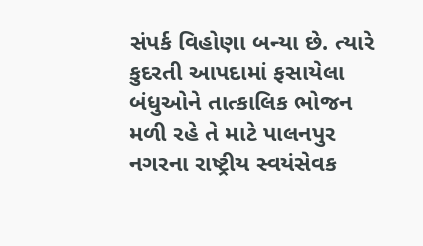સંપર્ક વિહોણા બન્યા છે. ત્યારે કુદરતી આપદામાં ફસાયેલા બંધુઓને તાત્કાલિક ભોજન મળી રહે તે માટે પાલનપુર નગરના રાષ્ટ્રીય સ્વયંસેવક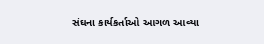સંઘના કાર્યકર્તાઓ આગળ આવ્યા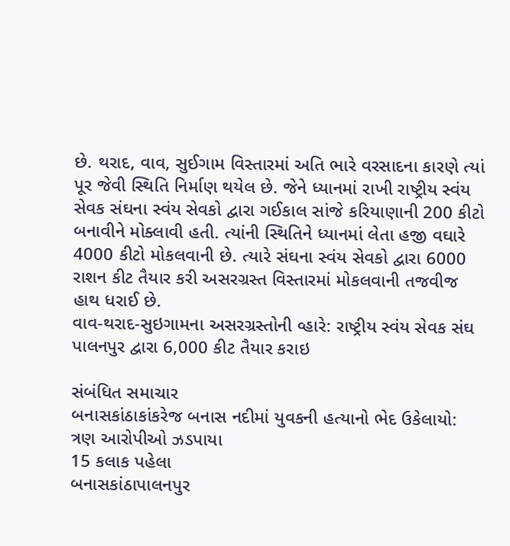છે. થરાદ, વાવ, સુઈગામ વિસ્તારમાં અતિ ભારે વરસાદના કારણે ત્યાં પૂર જેવી સ્થિતિ નિર્માણ થયેલ છે. જેને ધ્યાનમાં રાખી રાષ્ટ્રીય સ્વંય સેવક સંઘના સ્વંય સેવકો દ્વારા ગઈકાલ સાંજે કરિયાણાની 200 કીટો બનાવીને મોક્લાવી હતી. ત્યાંની સ્થિતિને ધ્યાનમાં લેતા હજી વઘારે 4000 કીટો મોકલવાની છે. ત્યારે સંઘના સ્વંય સેવકો દ્વારા 6000 રાશન કીટ તૈયાર કરી અસરગ્રસ્ત વિસ્તારમાં મોકલવાની તજવીજ હાથ ધરાઈ છે.
વાવ-થરાદ-સુઇગામના અસરગ્રસ્તોની વ્હારે: રાષ્ટ્રીય સ્વંય સેવક સંઘ પાલનપુર દ્વારા 6,000 કીટ તૈયાર કરાઇ

સંબંધિત સમાચાર
બનાસકાંઠાકાંકરેજ બનાસ નદીમાં યુવકની હત્યાનો ભેદ ઉકેલાયો: ત્રણ આરોપીઓ ઝડપાયા
15 કલાક પહેલા
બનાસકાંઠાપાલનપુર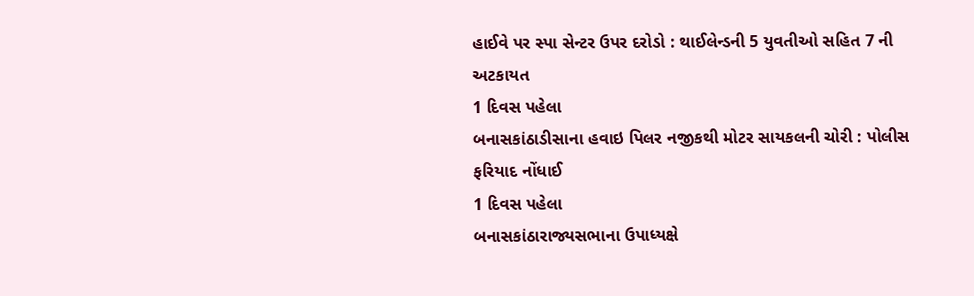હાઈવે પર સ્પા સેન્ટર ઉપર દરોડો : થાઈલેન્ડની 5 યુવતીઓ સહિત 7 ની અટકાયત
1 દિવસ પહેલા
બનાસકાંઠાડીસાના હવાઇ પિલર નજીકથી મોટર સાયકલની ચોરી : પોલીસ ફરિયાદ નોંધાઈ
1 દિવસ પહેલા
બનાસકાંઠારાજ્યસભાના ઉપાધ્યક્ષે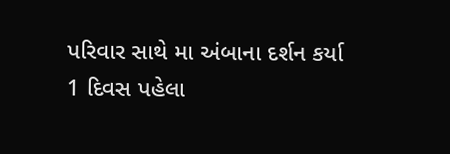પરિવાર સાથે મા અંબાના દર્શન કર્યા
1 દિવસ પહેલા